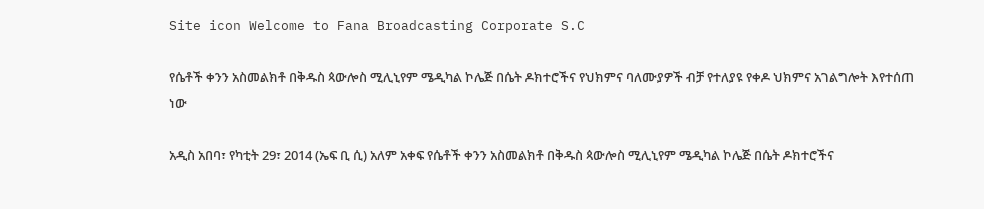Site icon Welcome to Fana Broadcasting Corporate S.C

የሴቶች ቀንን አስመልክቶ በቅዱስ ጳውሎስ ሚሊኒየም ሜዲካል ኮሌጅ በሴት ዶክተሮችና የህክምና ባለሙያዎች ብቻ የተለያዩ የቀዶ ህክምና አገልግሎት እየተሰጠ ነው

አዲስ አበባ፣ የካቲት 29፣ 2014 (ኤፍ ቢ ሲ) አለም አቀፍ የሴቶች ቀንን አስመልክቶ በቅዱስ ጳውሎስ ሚሊኒየም ሜዲካል ኮሌጅ በሴት ዶክተሮችና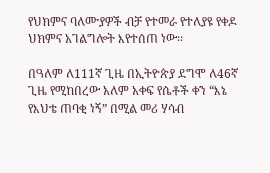የህክምና ባለሙያዎች ብቻ የተመራ የተለያዩ የቀዶ ህክምና አገልግሎት እየተሰጠ ነው፡፡

በዓለም ለ111ኛ ጊዜ በኢትዮጵያ ደግሞ ለ46ኛ ጊዜ የሚከበረው አለም አቀፍ የሴቶች ቀን “እኔ የእህቴ ጠባቂ ነኝ” በሚል መሪ ሃሳብ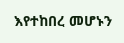እየተከበረ መሆኑን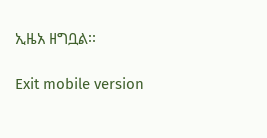ኢዜአ ዘግቧል፡፡

Exit mobile version